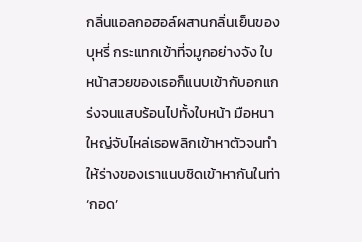กลิ่นแอลกอฮอล์ผสานกลิ่นเย็นของบุหรี่ กระแทกเข้าที่จมูกอย่างจัง ใบหน้าสวยของเธอก็แนบเข้ากับอกแกร่งจนแสบร้อนไปทั้งใบหน้า มือหนาใหญ่จับไหล่เธอพลิกเข้าหาตัวจนทำให้ร่างของเราแนบชิดเข้าหากันในท่า ‘กอด’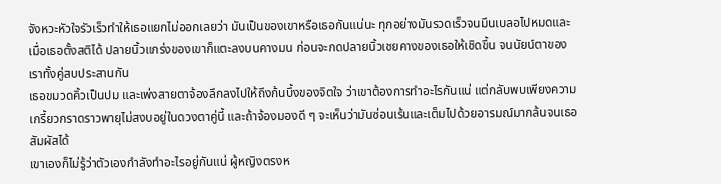จังหวะหัวใจรัวเร็วทำให้เธอแยกไม่ออกเลยว่า มันเป็นของเขาหรือเธอกันแน่นะ ทุกอย่างมันรวดเร็วจนมึนเบลอไปหมดและเมื่อเธอตั้งสติได้ ปลายนิ้วแกร่งของเขาก็แตะลงบนคางมน ก่อนจะกดปลายนิ้วเชยคางของเธอให้เชิดขึ้น จนนัยน์ตาของเราทั้งคู่สบประสานกัน
เธอขมวดคิ้วเป็นปม และเพ่งสายตาจ้องลึกลงไปให้ถึงก้นบึ้งของจิตใจ ว่าเขาต้องการทำอะไรกันแน่ แต่กลับพบเพียงความเกรี้ยวกราดราวพายุไม่สงบอยู่ในดวงตาคู่นี้ และถ้าจ้องมองดี ๆ จะเห็นว่ามันซ่อนเร้นและเต็มไปด้วยอารมณ์มากล้นจนเธอสัมผัสได้
เขาเองก็ไม่รู้ว่าตัวเองกำลังทำอะไรอยู่กันแน่ ผู้หญิงตรงห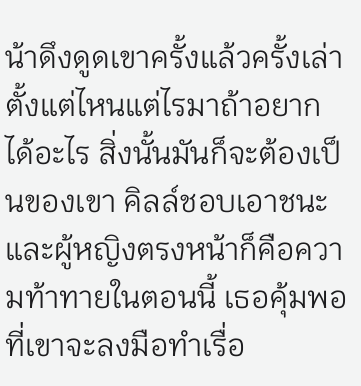น้าดึงดูดเขาครั้งแล้วครั้งเล่า ตั้งแต่ไหนแต่ไรมาถ้าอยากได้อะไร สิ่งนั้นมันก็จะต้องเป็นของเขา คิลล์ชอบเอาชนะและผู้หญิงตรงหน้าก็คือความท้าทายในตอนนี้ เธอคุ้มพอที่เขาจะลงมือทำเรื่อ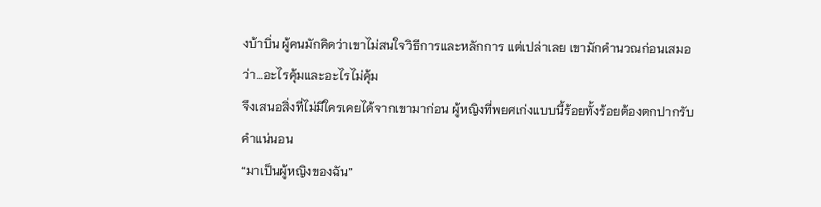งบ้าบิ่น ผู้คนมักคิดว่าเขาไม่สนใจวิธีการและหลักการ แต่เปล่าเลย เขามักคำนวณก่อนเสมอว่า…อะไรคุ้มและอะไรไม่คุ้ม
จึงเสนอสิ่งที่ไม่มีใครเคยได้จากเขามาก่อน ผู้หญิงที่พยศเก่งแบบนี้ร้อยทั้งร้อยต้องตกปากรับคำแน่นอน
“มาเป็นผู้หญิงของฉัน”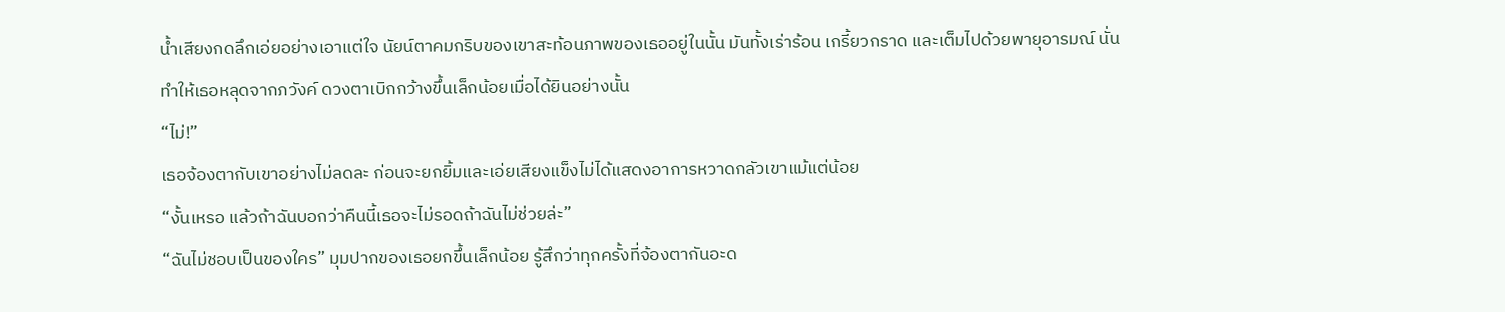น้ำเสียงกดลึกเอ่ยอย่างเอาแต่ใจ นัยน์ตาคมกริบของเขาสะท้อนภาพของเธออยู่ในนั้น มันทั้งเร่าร้อน เกรี้ยวกราด และเต็มไปด้วยพายุอารมณ์ นั่นทำให้เธอหลุดจากภวังค์ ดวงตาเบิกกว้างขึ้นเล็กน้อยเมื่อได้ยินอย่างนั้น
“ไม่!”
เธอจ้องตากับเขาอย่างไม่ลดละ ก่อนจะยกยิ้มและเอ่ยเสียงแข็งไม่ได้แสดงอาการหวาดกลัวเขาแม้แต่น้อย
“งั้นเหรอ แล้วถ้าฉันบอกว่าคืนนี้เธอจะไม่รอดถ้าฉันไม่ช่วยล่ะ”
“ฉันไม่ชอบเป็นของใคร” มุมปากของเธอยกขึ้นเล็กน้อย รู้สึกว่าทุกครั้งที่จ้องตากันอะด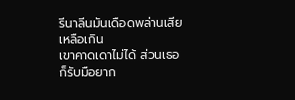รีนาลีนมันเดือดพล่านเสียเหลือเกิน
เขาคาดเดาไม่ได้ ส่วนเธอก็รับมือยาก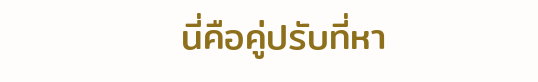นี่คือคู่ปรับที่หา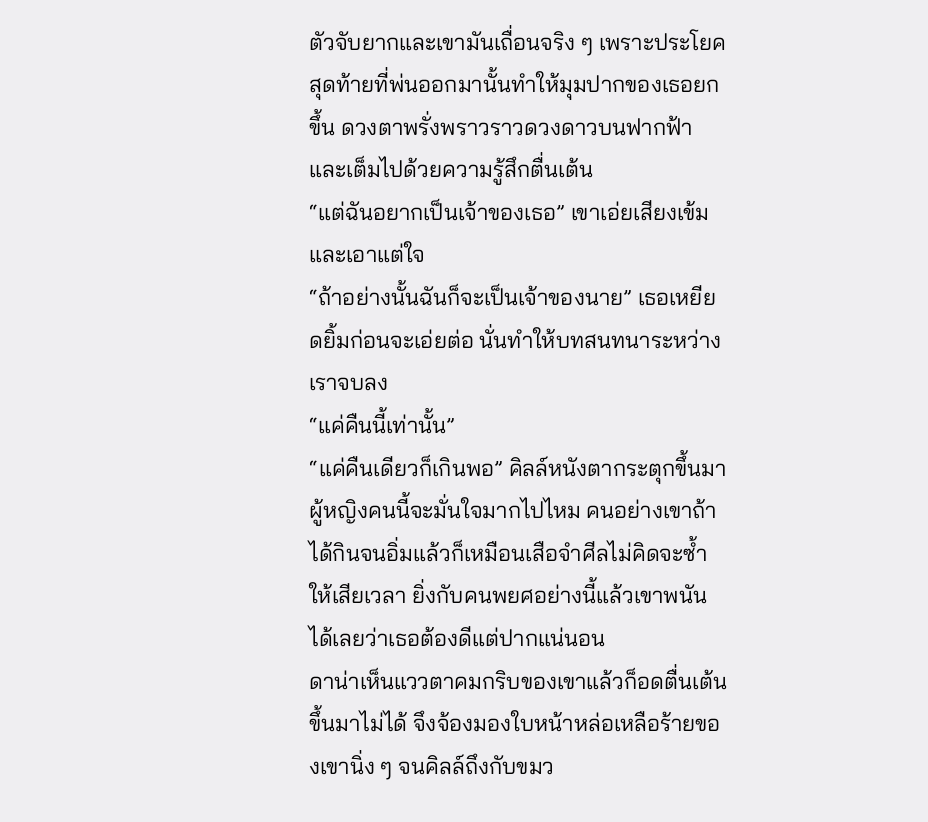ตัวจับยากและเขามันเถื่อนจริง ๆ เพราะประโยคสุดท้ายที่พ่นออกมานั้นทำให้มุมปากของเธอยกขึ้น ดวงตาพรั่งพราวราวดวงดาวบนฟากฟ้าและเต็มไปด้วยความรู้สึกตื่นเต้น
“แต่ฉันอยากเป็นเจ้าของเธอ” เขาเอ่ยเสียงเข้มและเอาแต่ใจ
“ถ้าอย่างนั้นฉันก็จะเป็นเจ้าของนาย” เธอเหยียดยิ้มก่อนจะเอ่ยต่อ นั่นทำให้บทสนทนาระหว่างเราจบลง
“แค่คืนนี้เท่านั้น”
“แค่คืนเดียวก็เกินพอ” คิลล์หนังตากระตุกขึ้นมา ผู้หญิงคนนี้จะมั่นใจมากไปไหม คนอย่างเขาถ้าได้กินจนอิ่มแล้วก็เหมือนเสือจำศีลไม่คิดจะซ้ำให้เสียเวลา ยิ่งกับคนพยศอย่างนี้แล้วเขาพนันได้เลยว่าเธอต้องดีแต่ปากแน่นอน
ดาน่าเห็นแววตาคมกริบของเขาแล้วก็อดตื่นเต้นขึ้นมาไม่ได้ จึงจ้องมองใบหน้าหล่อเหลือร้ายของเขานิ่ง ๆ จนคิลล์ถึงกับขมว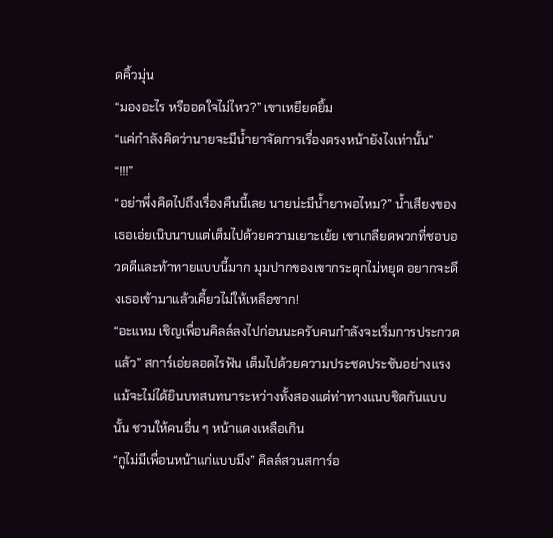ดคิ้วมุ่น
“มองอะไร หรืออดใจไม่ไหว?” เขาเหยียดยิ้ม
“แค่กำลังคิดว่านายจะมีน้ำยาจัดการเรื่องตรงหน้ายังไงเท่านั้น”
“!!!”
“อย่าพึ่งคิดไปถึงเรื่องคืนนี้เลย นายน่ะมีน้ำยาพอไหม?” น้ำเสียงของเธอเอ่ยเนิบนาบแต่เต็มไปด้วยความเยาะเย้ย เขาเกลียดพวกที่ชอบอวดดีและท้าทายแบบนี้มาก มุมปากของเขากระตุกไม่หยุด อยากจะดึงเธอเข้ามาแล้วเคี้ยวไม่ให้เหลือซาก!
“อะแหม เชิญเพื่อนคิลล์ลงไปก่อนนะครับคนกำลังจะเริ่มการประกวดแล้ว” สการ์เอ่ยลอดไรฟัน เต็มไปด้วยความประชดประชันอย่างแรง แม้จะไม่ได้ยินบทสนทนาระหว่างทั้งสองแต่ท่าทางแนบชิดกันแบบนั้น ชวนให้คนอื่น ๆ หน้าแดงเหลือเกิน
“กูไม่มีเพื่อนหน้าแก่แบบมึง” คิลล์สวนสการ์อ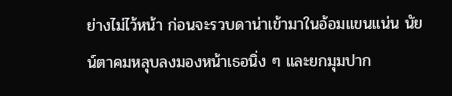ย่างไม่ไว้หน้า ก่อนจะรวบดาน่าเข้ามาในอ้อมแขนแน่น นัยน์ตาคมหลุบลงมองหน้าเธอนิ่ง ๆ และยกมุมปาก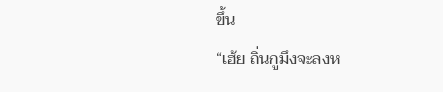ขึ้น
“เฮ้ย ถิ่นกูมึงจะลงห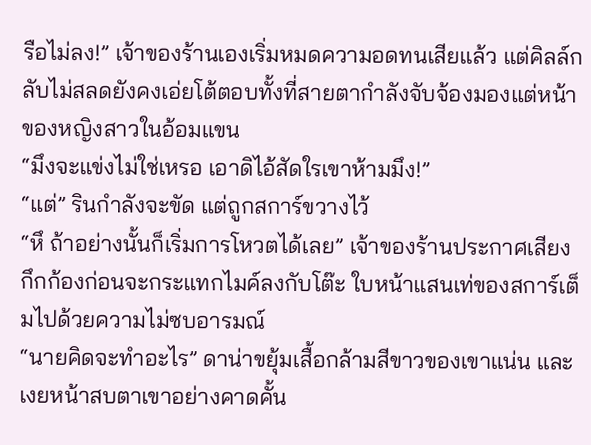รือไม่ลง!” เจ้าของร้านเองเริ่มหมดความอดทนเสียแล้ว แต่คิลล์กลับไม่สลดยังคงเอ่ยโต้ตอบทั้งที่สายตากำลังจับจ้องมองแต่หน้าของหญิงสาวในอ้อมแขน
“มึงจะแข่งไม่ใช่เหรอ เอาดิไอ้สัดใรเขาห้ามมึง!”
“แต่” รินกำลังจะขัด แต่ถูกสการ์ขวางไว้
“หึ ถ้าอย่างนั้นก็เริ่มการโหวตได้เลย” เจ้าของร้านประกาศเสียงกึกก้องก่อนจะกระแทกไมค์ลงกับโต๊ะ ใบหน้าแสนเท่ของสการ์เต็มไปด้วยความไม่ซบอารมณ์
“นายคิดจะทำอะไร” ดาน่าขยุ้มเสื้อกล้ามสีขาวของเขาแน่น และเงยหน้าสบตาเขาอย่างคาดคั้น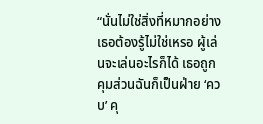“นั่นไม่ใช่สิ่งที่หมากอย่างเธอต้องรู้ไม่ใช่เหรอ ผู้เล่นจะเล่นอะไรก็ได้ เธอถูกคุมส่วนฉันก็เป็นฝ่าย ‘ควบ’ คุ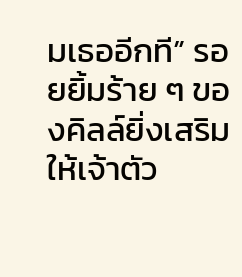มเธออีกที” รอยยิ้มร้าย ๆ ของคิลล์ยิ่งเสริมให้เจ้าตัว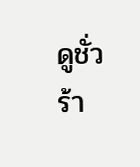ดูชั่วร้า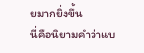ยมากยิ่งขึ้น
นี่คือนิยามคำว่าแบ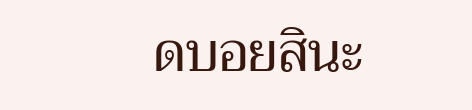ดบอยสินะ